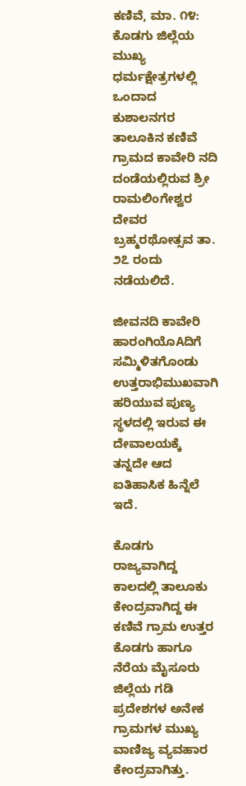ಕಣಿವೆ, ಮಾ. ೧೪: ಕೊಡಗು ಜಿಲ್ಲೆಯ ಮುಖ್ಯ ಧರ್ಮಕ್ಷೇತ್ರಗಳಲ್ಲಿ ಒಂದಾದ ಕುಶಾಲನಗರ ತಾಲೂಕಿನ ಕಣಿವೆ ಗ್ರಾಮದ ಕಾವೇರಿ ನದಿ ದಂಡೆಯಲ್ಲಿರುವ ಶ್ರೀ ರಾಮಲಿಂಗೇಶ್ವರ ದೇವರ ಬ್ರಹ್ಮರಥೋತ್ಸವ ತಾ. ೨೭ ರಂದು ನಡೆಯಲಿದೆ.

ಜೀವನದಿ ಕಾವೇರಿ ಹಾರಂಗಿಯೊAದಿಗೆ ಸಮ್ಮಿಳಿತಗೊಂಡು ಉತ್ತರಾಭಿಮುಖವಾಗಿ ಹರಿಯುವ ಪುಣ್ಯ ಸ್ಥಳದಲ್ಲಿ ಇರುವ ಈ ದೇವಾಲಯಕ್ಕೆ ತನ್ನದೇ ಆದ ಐತಿಹಾಸಿಕ ಹಿನ್ನೆಲೆ ಇದೆ.

ಕೊಡಗು ರಾಜ್ಯವಾಗಿದ್ದ ಕಾಲದಲ್ಲಿ ತಾಲೂಕು ಕೇಂದ್ರವಾಗಿದ್ದ ಈ ಕಣಿವೆ ಗ್ರಾಮ ಉತ್ತರ ಕೊಡಗು ಹಾಗೂ ನೆರೆಯ ಮೈಸೂರು ಜಿಲ್ಲೆಯ ಗಡಿ ಪ್ರದೇಶಗಳ ಅನೇಕ ಗ್ರಾಮಗಳ ಮುಖ್ಯ ವಾಣಿಜ್ಯ ವ್ಯವಹಾರ ಕೇಂದ್ರವಾಗಿತ್ತು.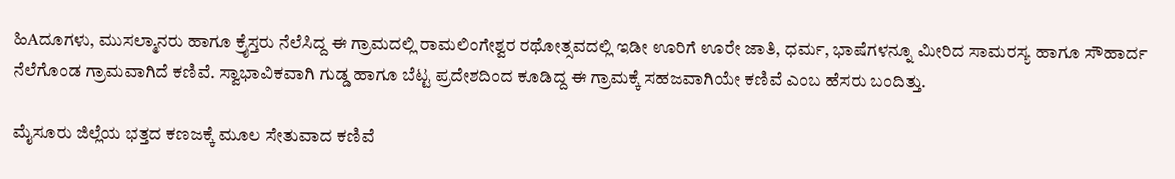ಹಿAದೂಗಳು, ಮುಸಲ್ಮಾನರು ಹಾಗೂ ಕ್ರೈಸ್ತರು ನೆಲೆಸಿದ್ದ ಈ ಗ್ರಾಮದಲ್ಲಿ ರಾಮಲಿಂಗೇಶ್ವರ ರಥೋತ್ಸವದಲ್ಲಿ ಇಡೀ ಊರಿಗೆ ಊರೇ ಜಾತಿ, ಧರ್ಮ, ಭಾಷೆಗಳನ್ನೂ ಮೀರಿದ ಸಾಮರಸ್ಯ ಹಾಗೂ ಸೌಹಾರ್ದ ನೆಲೆಗೊಂಡ ಗ್ರಾಮವಾಗಿದೆ ಕಣಿವೆ. ಸ್ವಾಭಾವಿಕವಾಗಿ ಗುಡ್ಡ ಹಾಗೂ ಬೆಟ್ಟ ಪ್ರದೇಶದಿಂದ ಕೂಡಿದ್ದ ಈ ಗ್ರಾಮಕ್ಕೆ ಸಹಜವಾಗಿಯೇ ಕಣಿವೆ ಎಂಬ ಹೆಸರು ಬಂದಿತ್ತು.

ಮೈಸೂರು ಜಿಲ್ಲೆಯ ಭತ್ತದ ಕಣಜಕ್ಕೆ ಮೂಲ ಸೇತುವಾದ ಕಣಿವೆ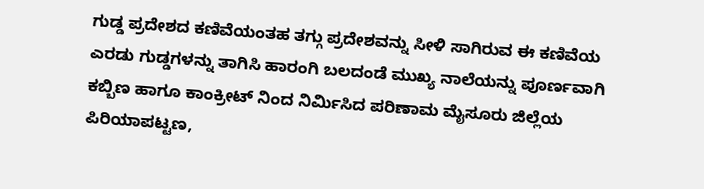ಗುಡ್ಡ ಪ್ರದೇಶದ ಕಣಿವೆಯಂತಹ ತಗ್ಗು ಪ್ರದೇಶವನ್ನು ಸೀಳಿ ಸಾಗಿರುವ ಈ ಕಣಿವೆಯ ಎರಡು ಗುಡ್ಡಗಳನ್ನು ತಾಗಿಸಿ ಹಾರಂಗಿ ಬಲದಂಡೆ ಮುಖ್ಯ ನಾಲೆಯನ್ನು ಪೂರ್ಣವಾಗಿ ಕಬ್ಬಿಣ ಹಾಗೂ ಕಾಂಕ್ರೀಟ್ ನಿಂದ ನಿರ್ಮಿಸಿದ ಪರಿಣಾಮ ಮೈಸೂರು ಜಿಲ್ಲೆಯ ಪಿರಿಯಾಪಟ್ಟಣ,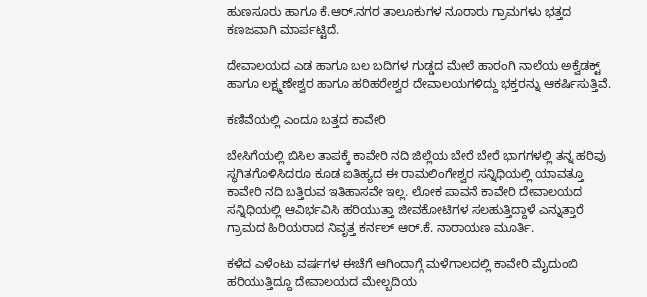ಹುಣಸೂರು ಹಾಗೂ ಕೆ.ಆರ್.ನಗರ ತಾಲೂಕುಗಳ ನೂರಾರು ಗ್ರಾಮಗಳು ಭತ್ತದ ಕಣಜವಾಗಿ ಮಾರ್ಪಟ್ಟಿದೆ.

ದೇವಾಲಯದ ಎಡ ಹಾಗೂ ಬಲ ಬದಿಗಳ ಗುಡ್ಡದ ಮೇಲೆ ಹಾರಂಗಿ ನಾಲೆಯ ಅಕ್ವೆಡಕ್ಟ್ ಹಾಗೂ ಲಕ್ಷ್ಮಣೇಶ್ವರ ಹಾಗೂ ಹರಿಹರೇಶ್ವರ ದೇವಾಲಯಗಳಿದ್ದು ಭಕ್ತರನ್ನು ಆಕರ್ಷಿಸುತ್ತಿವೆ.

ಕಣಿವೆಯಲ್ಲಿ ಎಂದೂ ಬತ್ತದ ಕಾವೇರಿ

ಬೇಸಿಗೆಯಲ್ಲಿ ಬಿಸಿಲ ತಾಪಕ್ಕೆ ಕಾವೇರಿ ನದಿ ಜಿಲ್ಲೆಯ ಬೇರೆ ಬೇರೆ ಭಾಗಗಳಲ್ಲಿ ತನ್ನ ಹರಿವು ಸ್ಥಗಿತಗೊಳಿಸಿದರೂ ಕೂಡ ಐತಿಹ್ಯದ ಈ ರಾಮಲಿಂಗೇಶ್ವರ ಸನ್ನಿಧಿಯಲ್ಲಿ ಯಾವತ್ತೂ ಕಾವೇರಿ ನದಿ ಬತ್ತಿರುವ ಇತಿಹಾಸವೇ ಇಲ್ಲ. ಲೋಕ ಪಾವನೆ ಕಾವೇರಿ ದೇವಾಲಯದ ಸನ್ನಿಧಿಯಲ್ಲಿ ಆವಿರ್ಭವಿಸಿ ಹರಿಯುತ್ತಾ ಜೀವಕೋಟಿಗಳ ಸಲಹುತ್ತಿದ್ದಾಳೆ ಎನ್ನುತ್ತಾರೆ ಗ್ರಾಮದ ಹಿರಿಯರಾದ ನಿವೃತ್ತ ಕರ್ನಲ್ ಆರ್.ಕೆ. ನಾರಾಯಣ ಮೂರ್ತಿ.

ಕಳೆದ ಎಳೆಂಟು ವರ್ಷಗಳ ಈಚೆಗೆ ಆಗಿಂದಾಗ್ಗೆ ಮಳೆಗಾಲದಲ್ಲಿ ಕಾವೇರಿ ಮೈದುಂಬಿ ಹರಿಯುತ್ತಿದ್ದೂ ದೇವಾಲಯದ ಮೇಲ್ಬದಿಯ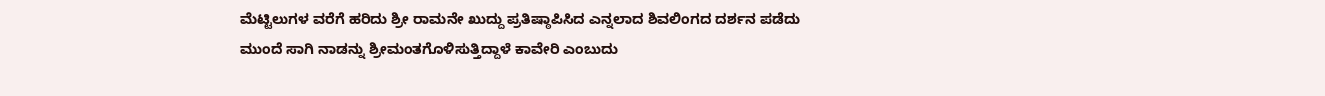ಮೆಟ್ಟಿಲುಗಳ ವರೆಗೆ ಹರಿದು ಶ್ರೀ ರಾಮನೇ ಖುದ್ದು ಪ್ರತಿಷ್ಠಾಪಿಸಿದ ಎನ್ನಲಾದ ಶಿವಲಿಂಗದ ದರ್ಶನ ಪಡೆದು ಮುಂದೆ ಸಾಗಿ ನಾಡನ್ನು ಶ್ರೀಮಂತಗೊಳಿಸುತ್ತಿದ್ದಾಳೆ ಕಾವೇರಿ ಎಂಬುದು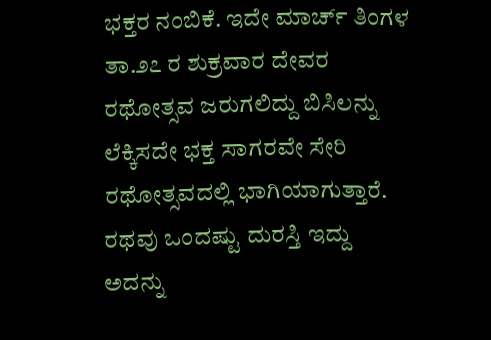ಭಕ್ತರ ನಂಬಿಕೆ. ಇದೇ ಮಾರ್ಚ್ ತಿಂಗಳ ತಾ.೨೭ ರ ಶುಕ್ರವಾರ ದೇವರ ರಥೋತ್ಸವ ಜರುಗಲಿದ್ದು ಬಿಸಿಲನ್ನು ಲೆಕ್ಕಿಸದೇ ಭಕ್ತ ಸಾಗರವೇ ಸೇರಿ ರಥೋತ್ಸವದಲ್ಲಿ ಭಾಗಿಯಾಗುತ್ತಾರೆ. ರಥವು ಒಂದಷ್ಟು ದುರಸ್ತಿ ಇದ್ದು ಅದನ್ನು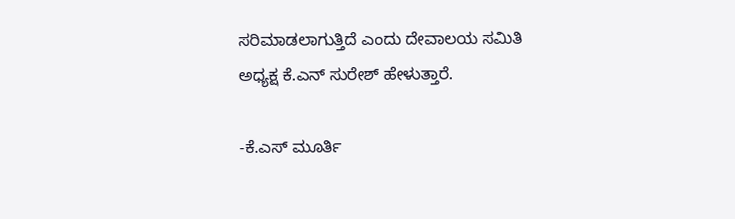ಸರಿಮಾಡಲಾಗುತ್ತಿದೆ ಎಂದು ದೇವಾಲಯ ಸಮಿತಿ ಅಧ್ಯಕ್ಷ ಕೆ.ಎನ್ ಸುರೇಶ್ ಹೇಳುತ್ತಾರೆ.

-ಕೆ.ಎಸ್ ಮೂರ್ತಿ